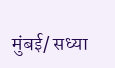मुंबई/ सध्या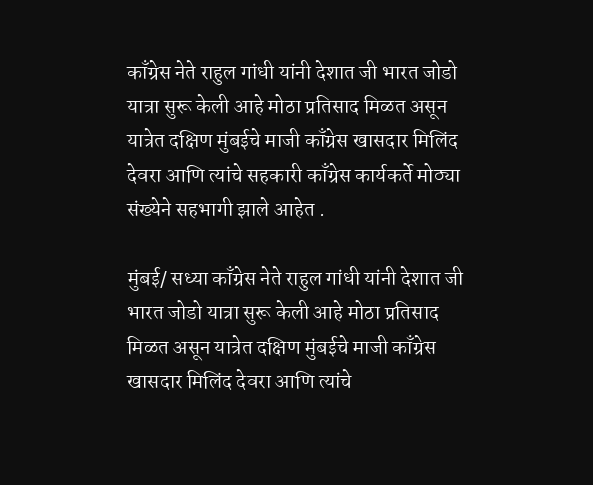काँग्रेस नेते राहुल गांधी यांनी देशात जी भारत जोडो यात्रा सुरू केली आहे मोठा प्रतिसाद मिळत असून यात्रेत दक्षिण मुंबईचे माजी काँग्रेस खासदार मिलिंद देवरा आणि त्यांचे सहकारी काँग्रेस कार्यकर्ते मोठ्या संख्येने सहभागी झाले आहेत .

मुंबई/ सध्या काँग्रेस नेते राहुल गांधी यांनी देशात जी भारत जोडो यात्रा सुरू केली आहे मोठा प्रतिसाद मिळत असून यात्रेत दक्षिण मुंबईचे माजी काँग्रेस खासदार मिलिंद देवरा आणि त्यांचे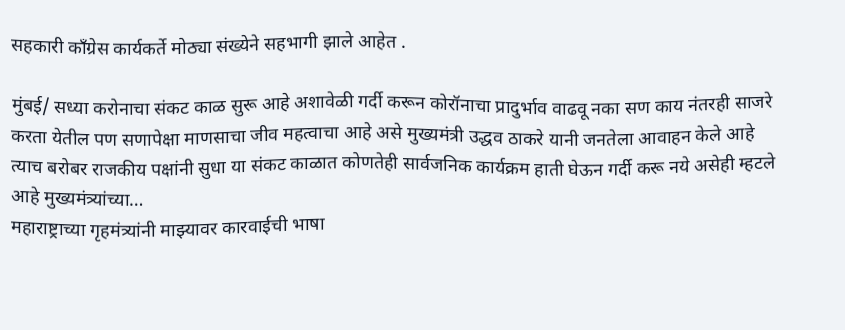सहकारी काँग्रेस कार्यकर्ते मोठ्या संख्येने सहभागी झाले आहेत .

मुंबई/ सध्या करोनाचा संकट काळ सुरू आहे अशावेळी गर्दी करून कोरॉनाचा प्रादुर्भाव वाढवू नका सण काय नंतरही साजरे करता येतील पण सणापेक्षा माणसाचा जीव महत्वाचा आहे असे मुख्यमंत्री उद्धव ठाकरे यानी जनतेला आवाहन केले आहे त्याच बरोबर राजकीय पक्षांनी सुधा या संकट काळात कोणतेही सार्वजनिक कार्यक्रम हाती घेऊन गर्दी करू नये असेही म्हटले आहे मुख्यमंत्र्यांच्या…
महाराष्ट्राच्या गृहमंत्र्यांनी माझ्यावर कारवाईची भाषा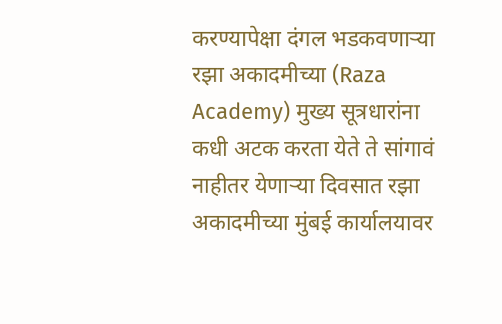करण्यापेक्षा दंगल भडकवणाऱ्या रझा अकादमीच्या (Raza Academy) मुख्य सूत्रधारांना कधी अटक करता येते ते सांगावं नाहीतर येणाऱ्या दिवसात रझा अकादमीच्या मुंबई कार्यालयावर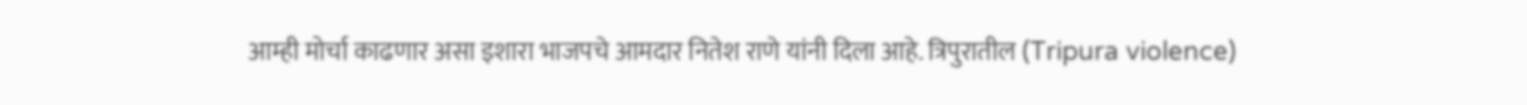आम्ही मोर्चा काढणार असा इशारा भाजपचे आमदार नितेश राणे यांनी दिला आहे. त्रिपुरातील (Tripura violence)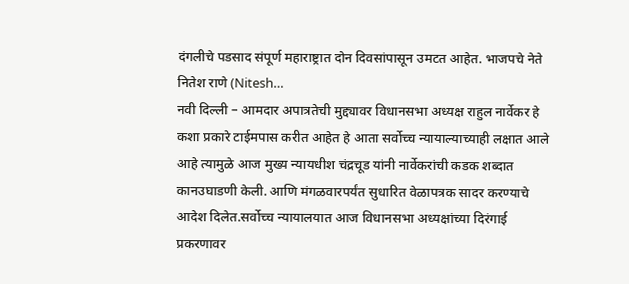दंगलीचे पडसाद संपूर्ण महाराष्ट्रात दोन दिवसांपासून उमटत आहेत. भाजपचे नेते नितेश राणे (Nitesh…
नवी दिल्ली – आमदार अपात्रतेची मुद्द्यावर विधानसभा अध्यक्ष राहुल नार्वेकर हे कशा प्रकारे टाईमपास करीत आहेत हे आता सर्वोच्च न्यायाल्याच्याही लक्षात आले आहे त्यामुळे आज मुख्य न्यायधीश चंद्रचूड यांनी नार्वेकरांची कडक शब्दात कानउघाडणी केली. आणि मंगळवारपर्यंत सुधारित वेळापत्रक सादर करण्याचे आदेश दिलेत.सर्वोच्च न्यायालयात आज विधानसभा अध्यक्षांच्या दिरंगाई प्रकरणावर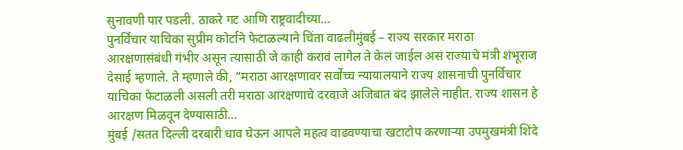सुनावणी पार पडली. ठाकरे गट आणि राष्ट्रवादीच्या…
पुनर्विचार याचिका सुप्रीम कोर्टाने फेटाळल्याने चिंता वाढलीमुंबई – राज्य सरकार मराठा आरक्षणासंबंधी गंभीर असून त्यासाठी जे काही करावं लागेल ते केलं जाईल असं राज्याचे मंत्री शंभूराज देसाई म्हणाले. ते म्हणाले की, “मराठा आरक्षणावर सर्वोच्च न्यायालयाने राज्य शासनाची पुनर्विचार याचिका फेटाळली असली तरी मराठा आरक्षणाचे दरवाजे अजिबात बंद झालेले नाहीत. राज्य शासन हे आरक्षण मिळवून देण्यासाठी…
मुंबई /सतत दिल्ली दरबारी धाव घेऊन आपले महत्व वाढवण्याचा खटाटोप करणाऱ्या उपमुखमंत्री शिंदे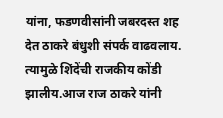यांना, फडणवीसांनी जबरदस्त शह देत ठाकरे बंधुशी संपर्क वाढवलाय. त्यामुळे शिंदेंची राजकीय कोंडी झालीय.आज राज ठाकरे यांनी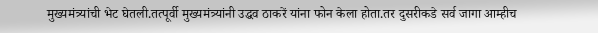मुख्यमंत्र्यांची भेट घेतली.तत्पूर्वी मुख्यमंत्र्यांनी उद्धव ठाकरें यांना फोन केला होता.तर दुसरीकडे सर्व जागा आम्हीच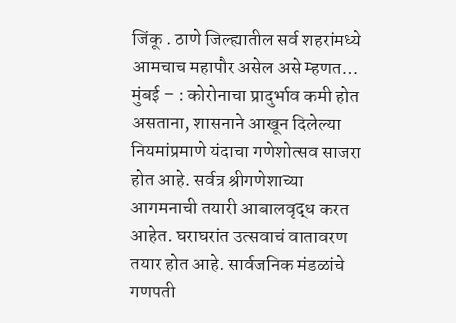जिंकू . ठाणे जिल्ह्यातील सर्व शहरांमध्ये आमचाच महापौर असेल असे म्हणत…
मुंबई – : कोरोनाचा प्रादुर्भाव कमी होत असताना, शासनाने आखून दिलेल्या नियमांप्रमाणे यंदाचा गणेशोत्सव साजरा होत आहे. सर्वत्र श्रीगणेशाच्या आगमनाची तयारी आबालवृद्ध करत आहेत. घराघरांत उत्सवाचं वातावरण तयार होत आहे. सार्वजनिक मंडळांचे गणपती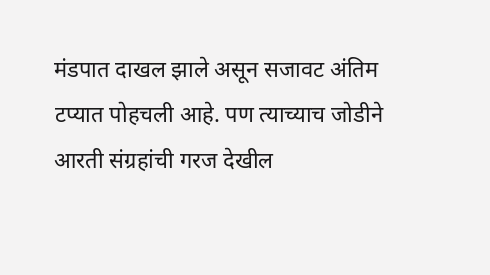मंडपात दाखल झाले असून सजावट अंतिम टप्यात पोहचली आहे. पण त्याच्याच जोडीने आरती संग्रहांची गरज देखील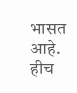भासत आहे. हीच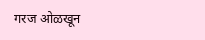गरज ओळखून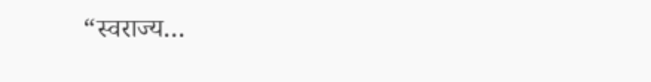“स्वराज्य…